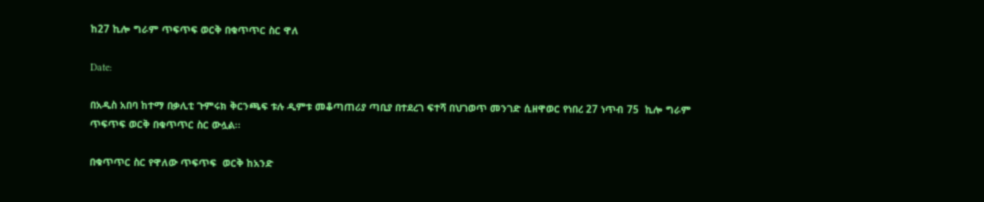ከ27 ኪሎ ግራም ጥፍጥፍ ወርቅ በቁጥጥር ስር ዋለ

Date:

በአዲስ አበባ ከተማ በቃሊቲ ጉምሩክ ቅርንጫፍ ቱሉ ዲምቱ መቆጣጠሪያ ጣቢያ በተደረገ ፍተሻ በህገወጥ መንገድ ሲዘዋወር የነበረ 27 ነጥብ 75  ኪሎ ግራም ጥፍጥፍ ወርቅ በቁጥጥር ስር ውሏል፡፡

በቁጥጥር ስር የዋለው ጥፍጥፍ  ወርቅ ከአንድ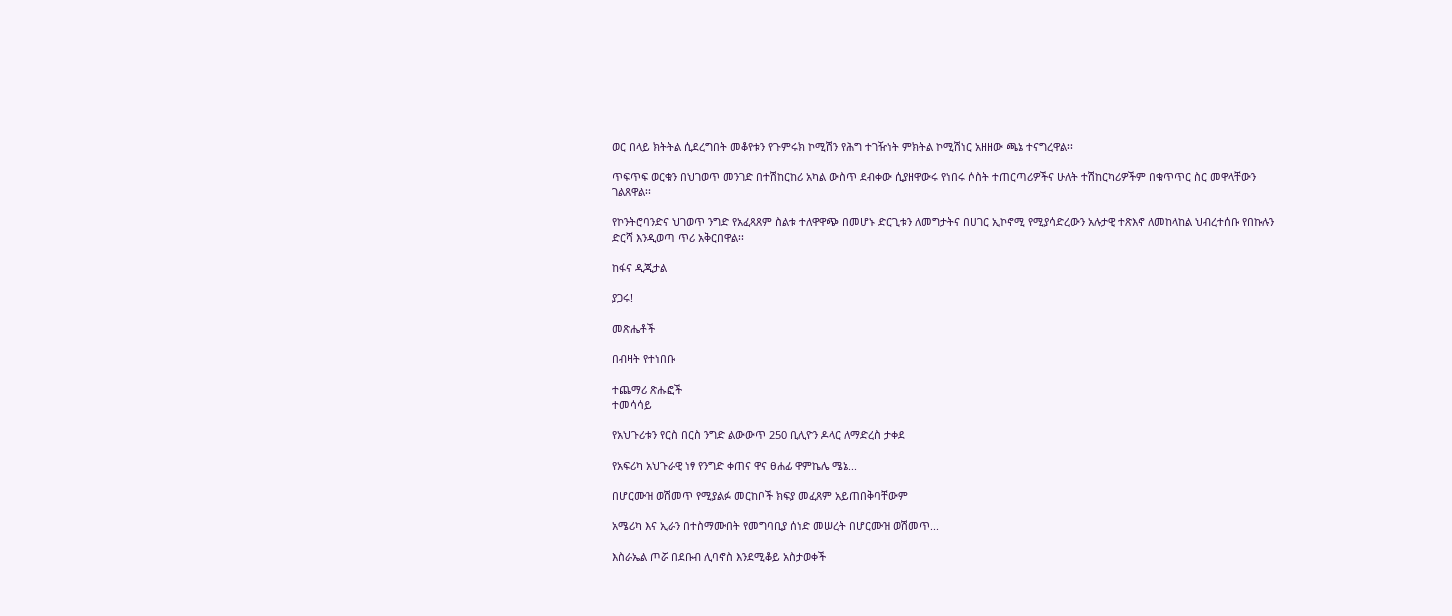ወር በላይ ክትትል ሲደረግበት መቆየቱን የጉምሩክ ኮሚሽን የሕግ ተገዥነት ምክትል ኮሚሽነር አዘዘው ጫኔ ተናግረዋል፡፡

ጥፍጥፍ ወርቁን በህገወጥ መንገድ በተሽከርከሪ አካል ውስጥ ደብቀው ሲያዘዋውሩ የነበሩ ሶስት ተጠርጣሪዎችና ሁለት ተሽከርካሪዎችም በቁጥጥር ስር መዋላቸውን ገልጸዋል፡፡

የኮንትሮባንድና ህገወጥ ንግድ የአፈጻጸም ስልቱ ተለዋዋጭ በመሆኑ ድርጊቱን ለመግታትና በሀገር ኢኮኖሚ የሚያሳድረውን አሉታዊ ተጽእኖ ለመከላከል ህብረተሰቡ የበኩሉን ድርሻ እንዲወጣ ጥሪ አቅርበዋል፡፡

ከፋና ዲጂታል

ያጋሩ!

መጽሔቶች

በብዛት የተነበቡ

ተጨማሪ ጽሑፎች
ተመሳሳይ

የአህጉሪቱን የርስ በርስ ንግድ ልውውጥ 250 ቢሊዮን ዶላር ለማድረስ ታቀደ

የአፍሪካ አህጉራዊ ነፃ የንግድ ቀጠና ዋና ፀሐፊ ዋምኬሌ ሜኔ...

በሆርሙዝ ወሽመጥ የሚያልፉ መርከቦች ክፍያ መፈጸም አይጠበቅባቸውም

አሜሪካ እና ኢራን በተስማሙበት የመግባቢያ ሰነድ መሠረት በሆርሙዝ ወሽመጥ...

እስራኤል ጦሯ በደቡብ ሊባኖስ እንደሚቆይ አስታወቀች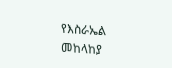የእስራኤል መከላከያ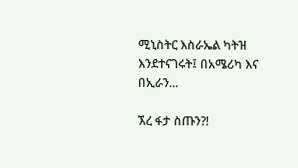ሚኒስትር እስራኤል ካትዝ እንደተናገሩት፤ በአሜሪካ እና በኢራን...

ኧረ ፋታ ስጡን?!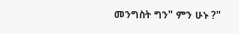መንግስት ግን" ምን ሁኑ ?"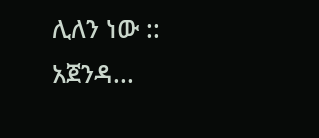ሊለን ነው :: አጀንዳ...